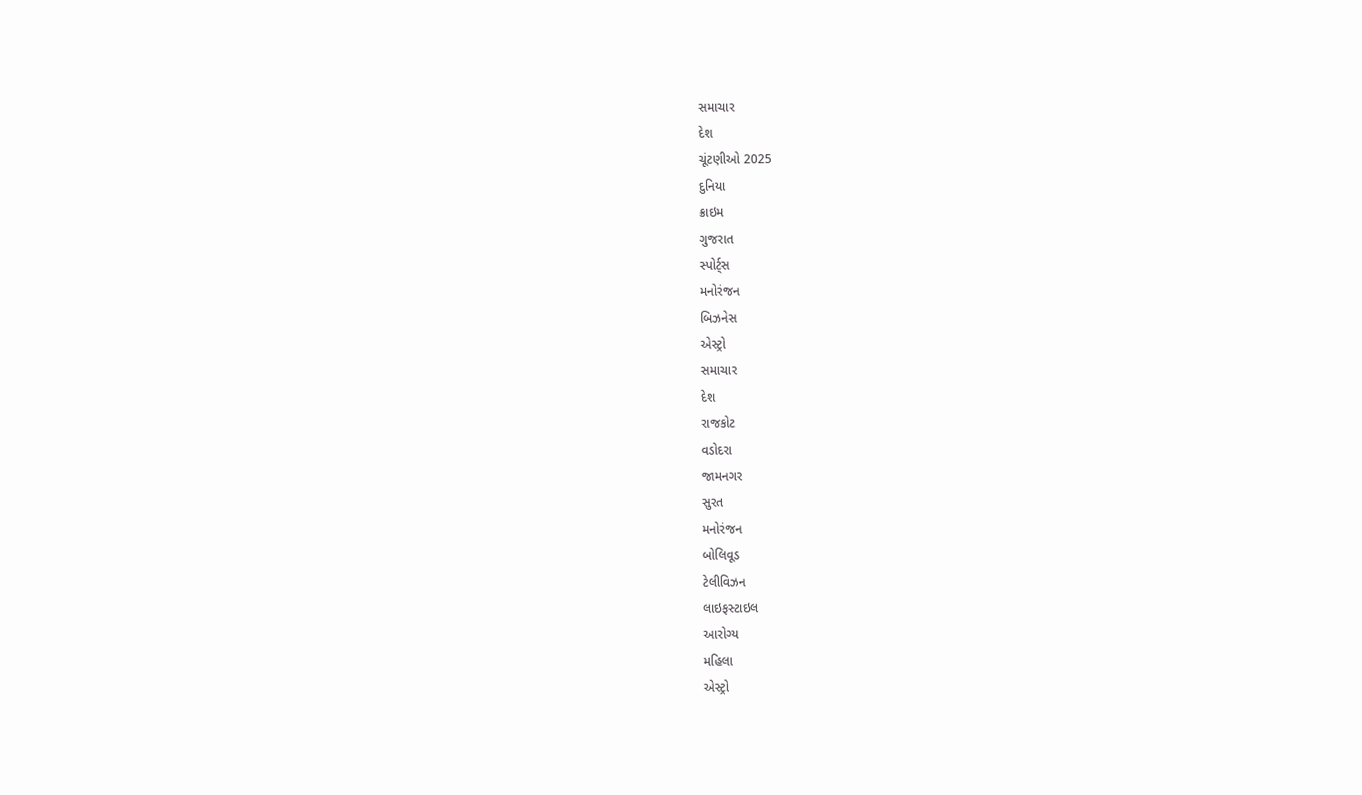સમાચાર
દેશ
ચૂંટણીઓ 2025
દુનિયા
ક્રાઇમ
ગુજરાત
સ્પોર્ટ્સ
મનોરંજન
બિઝનેસ
એસ્ટ્રો
સમાચાર
દેશ
રાજકોટ
વડોદરા
જામનગર
સુરત
મનોરંજન
બોલિવૂડ
ટેલીવિઝન
લાઇફસ્ટાઇલ
આરોગ્ય
મહિલા
એસ્ટ્રો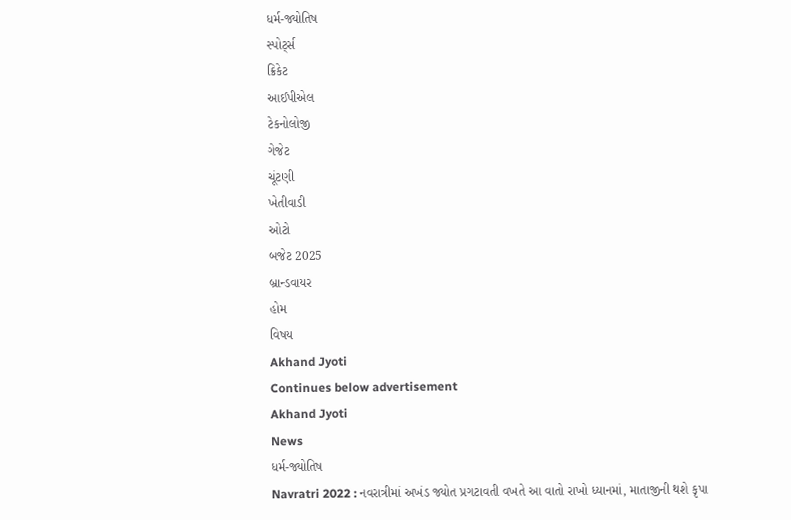ધર્મ-જ્યોતિષ
સ્પોર્ટ્સ
ક્રિકેટ
આઈપીએલ
ટેકનોલોજી
ગેજેટ
ચૂંટણી
ખેતીવાડી
ઓટો
બજેટ 2025
બ્રાન્ડવાયર
હોમ
વિષય
Akhand Jyoti
Continues below advertisement
Akhand Jyoti
News
ધર્મ-જ્યોતિષ
Navratri 2022 : નવરાત્રીમાં અખંડ જ્યોત પ્રગટાવતી વખતે આ વાતો રાખો ધ્યાનમાં, માતાજીની થશે કૃપા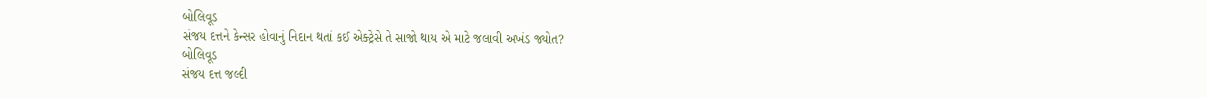બોલિવૂડ
સંજય દત્તને કેન્સર હોવાનું નિદાન થતાં કઈ એક્ટ્રેસે તે સાજો થાય એ માટે જલાવી અખંડ જ્યોત?
બોલિવૂડ
સંજય દત્ત જલ્દી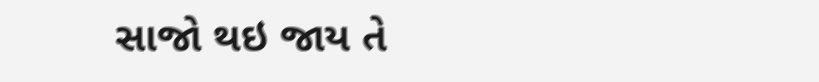સાજો થઇ જાય તે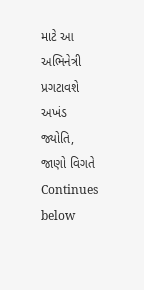માટે આ અભિનેત્રી પ્રગટાવશે અખંડ જ્યોતિ, જાણો વિગતે
Continues below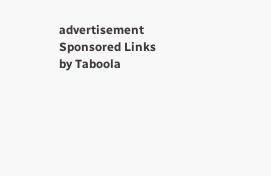advertisement
Sponsored Links by Taboola